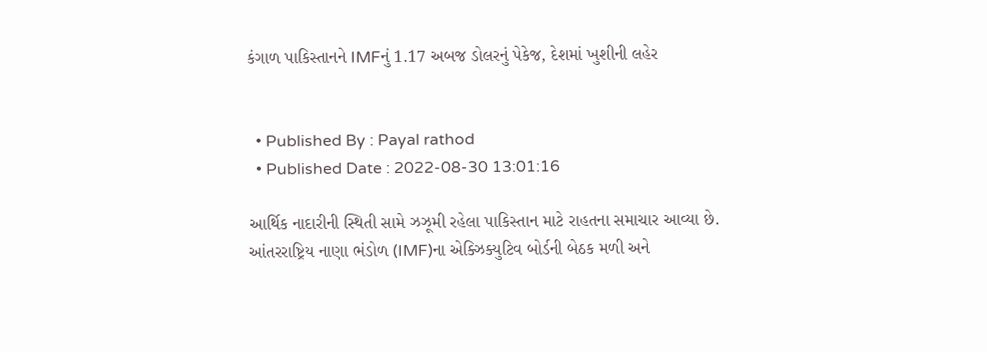કંગાળ પાકિસ્તાનને IMFનું 1.17 અબજ ડોલરનું પેકેજ, દેશમાં ખુશીની લહેર


  • Published By : Payal rathod
  • Published Date : 2022-08-30 13:01:16

આર્થિક નાદારીની સ્થિતી સામે ઝઝૂમી રહેલા પાકિસ્તાન માટે રાહતના સમાચાર આવ્યા છે. આંતરરાષ્ટ્રિય નાણા ભંડોળ (IMF)ના એક્ઝિક્યુટિવ બોર્ડની બેઠક મળી અને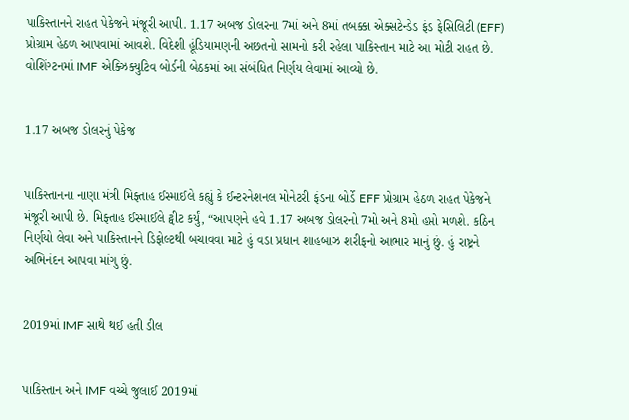પાકિસ્તાનને રાહત પેકેજને મંજૂરી આપી. 1.17 અબજ ડોલરના 7માં અને 8માં તબક્કા એક્સટેન્ડેડ ફંડ ફેસિલિટી (EFF) પ્રોગ્રામ હેઠળ આપવામાં આવશે. વિદેશી હૂંડિયામણની અછતનો સામનો કરી રહેલા પાકિસ્તાન માટે આ મોટી રાહત છે. વોશિંગ્ટનમાં IMF એક્ઝિક્યુટિવ બોર્ડની બેઠકમાં આ સંબંધિત નિર્ણય લેવામાં આવ્યો છે.


1.17 અબજ ડોલરનું પેકેજ


પાકિસ્તાનના નાણા મંત્રી મિફ્તાહ ઈસ્માઈલે કહ્યું કે ઈન્ટરનેશનલ મોનેટરી ફંડના બોર્ડે EFF પ્રોગ્રામ હેઠળ રાહત પેકેજને મંજૂરી આપી છે. મિફ્તાહ ઈસ્માઈલે ટ્વીટ કર્યું, “આપણને હવે 1.17 અબજ ડોલરનો 7મો અને 8મો હપ્તો મળશે. કઠિન નિર્ણયો લેવા અને પાકિસ્તાનને ડિફોલ્ટથી બચાવવા માટે હું વડા પ્રધાન શાહબાઝ શરીફનો આભાર માનું છું. હું રાષ્ટ્રને અભિનંદન આપવા માંગુ છું.


2019માં IMF સાથે થઈ હતી ડીલ


પાકિસ્તાન અને IMF વચ્ચે જુલાઈ 2019માં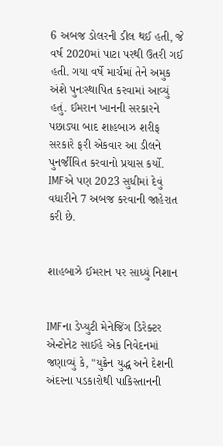6 અબજ ડોલરની ડીલ થઈ હતી, જે વર્ષ 2020માં પાટા પરથી ઉતરી ગઈ હતી. ગયા વર્ષે માર્ચમાં તેને અમુક અંશે પુનઃસ્થાપિત કરવામાં આવ્યું હતું. ઈમરાન ખાનની સરકારને પછાડ્યા બાદ શાહબાઝ શરીફ સરકારે ફરી એકવાર આ ડીલને પુનર્જીવિત કરવાનો પ્રયાસ કર્યો. IMFએ પણ 2023 સુધીમાં દેવું વધારીને 7 અબજ કરવાની જાહેરાત કરી છે.


શાહબાઝે ઈમરાન પર સાધ્યું નિશાન


IMFના ડેપ્યુટી મેનેજિંગ ડિરેક્ટર એન્ટોનેટ સાઈહે એક નિવેદનમાં જણાવ્યું કે, "યુક્રેન યુદ્ધ અને દેશની અંદરના પડકારોથી પાકિસ્તાનની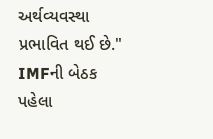અર્થવ્યવસ્થા પ્રભાવિત થઈ છે." IMFની બેઠક પહેલા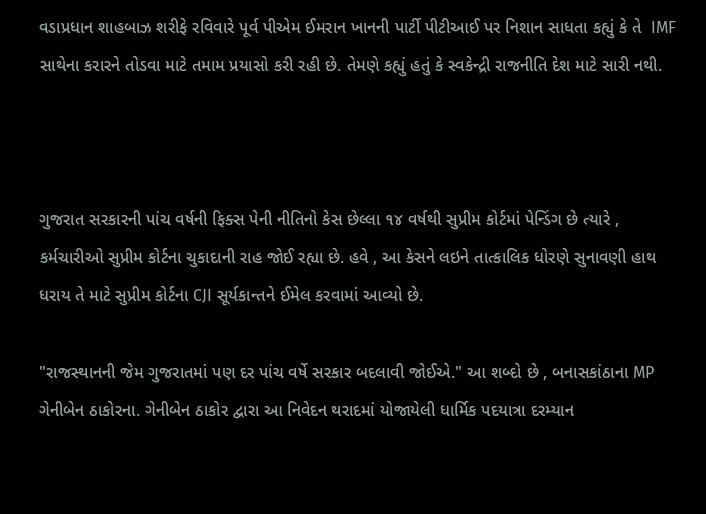વડાપ્રધાન શાહબાઝ શરીફે રવિવારે પૂર્વ પીએમ ઈમરાન ખાનની પાર્ટી પીટીઆઈ પર નિશાન સાધતા કહ્યું કે તે  IMF સાથેના કરારને તોડવા માટે તમામ પ્રયાસો કરી રહી છે. તેમણે કહ્યું હતું કે સ્વકેન્દ્રી રાજનીતિ દેશ માટે સારી નથી.



ગુજરાત સરકારની પાંચ વર્ષની ફિક્સ પેની નીતિનો કેસ છેલ્લા ૧૪ વર્ષથી સુપ્રીમ કોર્ટમાં પેન્ડિંગ છે ત્યારે , કર્મચારીઓ સુપ્રીમ કોર્ટના ચુકાદાની રાહ જોઈ રહ્યા છે. હવે , આ કેસને લઇને તાત્કાલિક ધોરણે સુનાવણી હાથ ધરાય તે માટે સુપ્રીમ કોર્ટના CJI સૂર્યકાન્તને ઈમેલ કરવામાં આવ્યો છે.

"રાજસ્થાનની જેમ ગુજરાતમાં પણ દર પાંચ વર્ષે સરકાર બદલાવી જોઈએ." આ શબ્દો છે , બનાસકાંઠાના MP ગેનીબેન ઠાકોરના. ગેનીબેન ઠાકોર દ્વારા આ નિવેદન થરાદમાં યોજાયેલી ધાર્મિક પદયાત્રા દરમ્યાન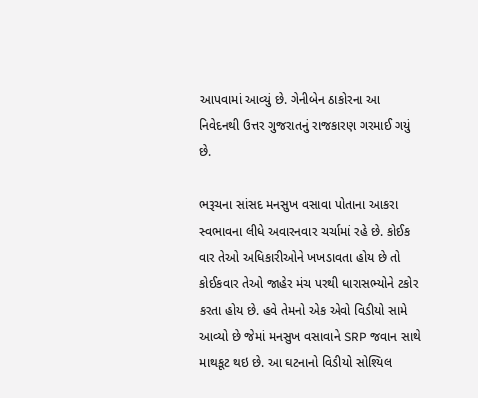આપવામાં આવ્યું છે. ગેનીબેન ઠાકોરના આ નિવેદનથી ઉત્તર ગુજરાતનું રાજકારણ ગરમાઈ ગયું છે.

ભરૂચના સાંસદ મનસુખ વસાવા પોતાના આકરા સ્વભાવના લીધે અવારનવાર ચર્ચામાં રહે છે. કોઈક વાર તેઓ અધિકારીઓને ખખડાવતા હોય છે તો કોઈકવાર તેઓ જાહેર મંચ પરથી ધારાસભ્યોને ટકોર કરતા હોય છે. હવે તેમનો એક એવો વિડીયો સામે આવ્યો છે જેમાં મનસુખ વસાવાને SRP જવાન સાથે માથકૂટ થઇ છે. આ ઘટનાનો વિડીયો સોશ્યિલ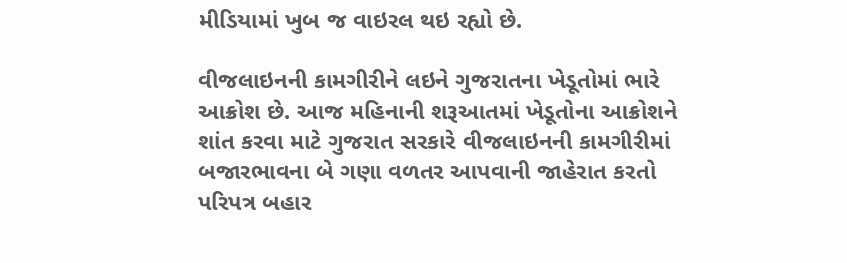મીડિયામાં ખુબ જ વાઇરલ થઇ રહ્યો છે.

વીજલાઇનની કામગીરીને લઇને ગુજરાતના ખેડૂતોમાં ભારે આક્રોશ છે. આજ મહિનાની શરૂઆતમાં ખેડૂતોના આક્રોશને શાંત કરવા માટે ગુજરાત સરકારે વીજલાઇનની કામગીરીમાં બજારભાવના બે ગણા વળતર આપવાની જાહેરાત કરતો પરિપત્ર બહાર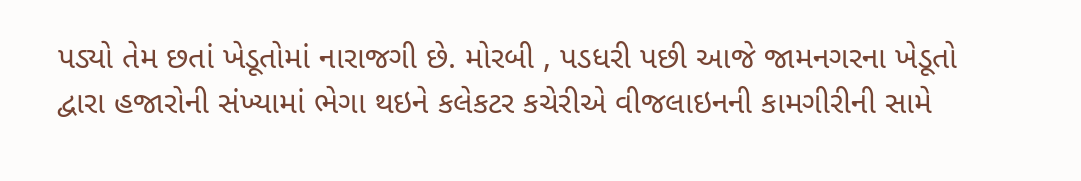પડ્યો તેમ છતાં ખેડૂતોમાં નારાજગી છે. મોરબી , પડધરી પછી આજે જામનગરના ખેડૂતો દ્વારા હજારોની સંખ્યામાં ભેગા થઇને કલેકટર કચેરીએ વીજલાઇનની કામગીરીની સામે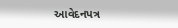આવેદનપત્ર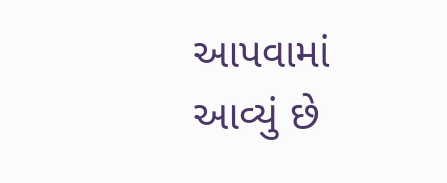આપવામાં આવ્યું છે